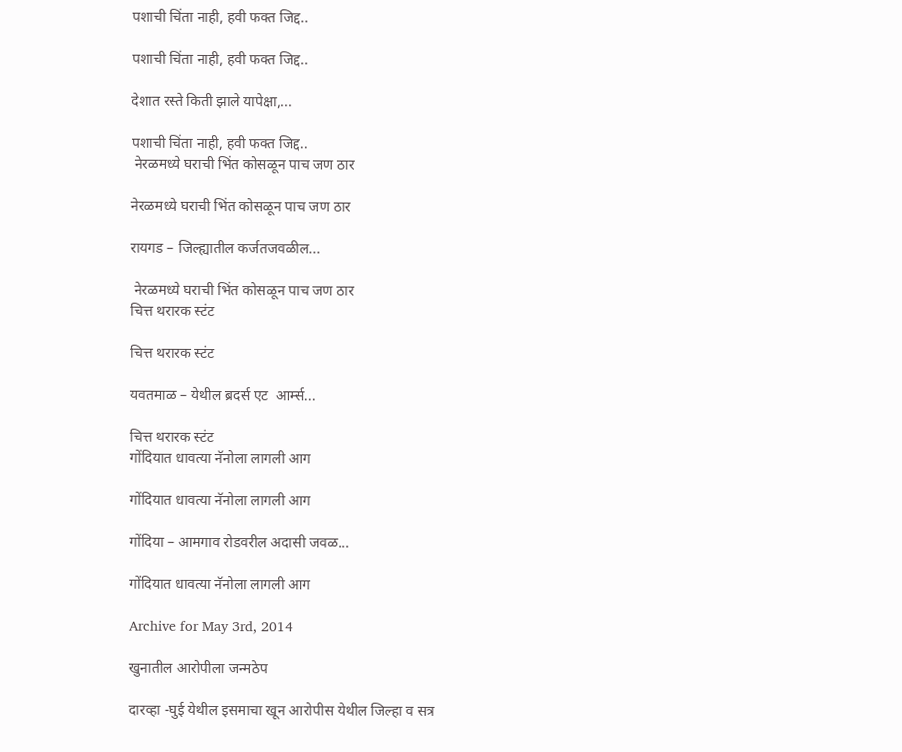पशाची चिंता नाही, हवी फक्त जिद्द..

पशाची चिंता नाही, हवी फक्त जिद्द..

देशात रस्ते किती झाले यापेक्षा,...

पशाची चिंता नाही, हवी फक्त जिद्द..
 नेरळमध्ये घराची भिंत कोसळून पाच जण ठार

नेरळमध्ये घराची भिंत कोसळून पाच जण ठार

रायगड – जिल्ह्यातील कर्जतजवळील...

 नेरळमध्ये घराची भिंत कोसळून पाच जण ठार
चित्त थरारक स्टंट

चित्त थरारक स्टंट

यवतमाळ – येथील ब्रदर्स एट  आर्म्स...

चित्त थरारक स्टंट
गोंदियात धावत्या नॅनोला लागली आग

गोंदियात धावत्या नॅनोला लागली आग

गोंदिया – आमगाव रोडवरील अदासी जवळ...

गोंदियात धावत्या नॅनोला लागली आग

Archive for May 3rd, 2014

खुनातील आरोपीला जन्मठेप

दारव्हा -घुई येथील इसमाचा खून आरोपीस येथील जिल्हा व सत्र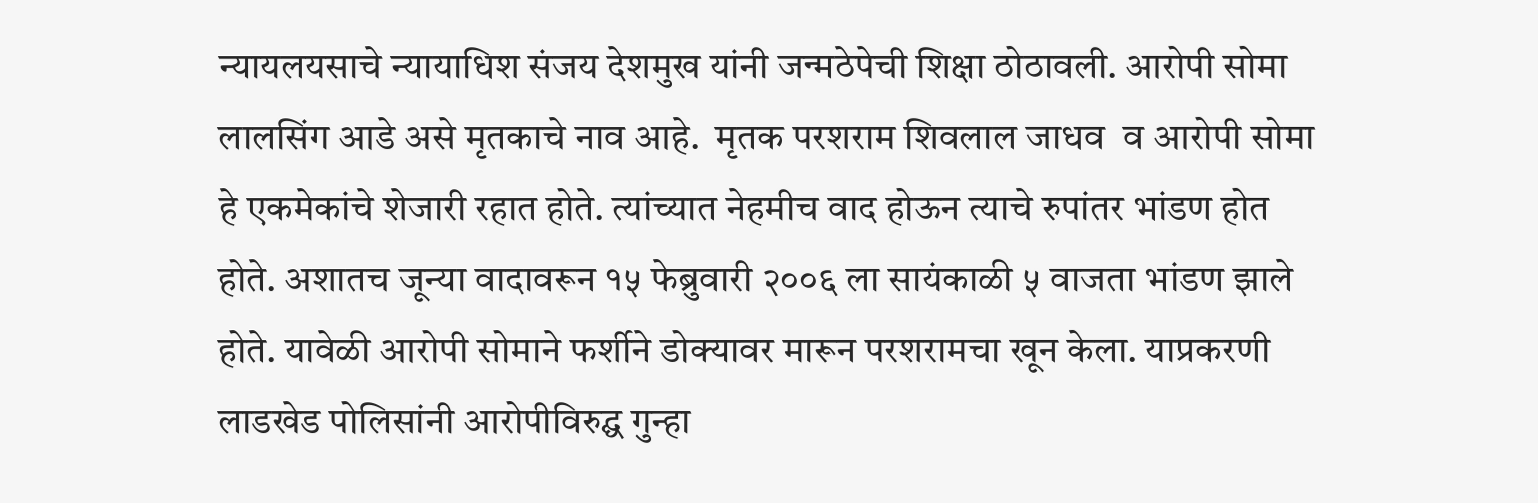न्यायलयसाचे न्यायाधिश संजय देशमुख यांनी जन्मठेपेची शिक्षा ठोठावली. आरोपी सोमा लालसिंग आडे असे मृतकाचे नाव आहे.  मृतक परशराम शिवलाल जाधव  व आरोपी सोमा हे एकमेकांचे शेजारी रहात होते. त्यांच्यात नेहमीच वाद होऊन त्याचे रुपांतर भांडण होत होते. अशातच जून्या वादावरून १५ फेब्रुवारी २००६ ला सायंकाळी ५ वाजता भांडण झाले होते. यावेळी आरोपी सोमाने फर्शीने डोक्यावर मारून परशरामचा खून केला. याप्रकरणी लाडखेड पोलिसांनी आरोपीविरुद्घ गुन्हा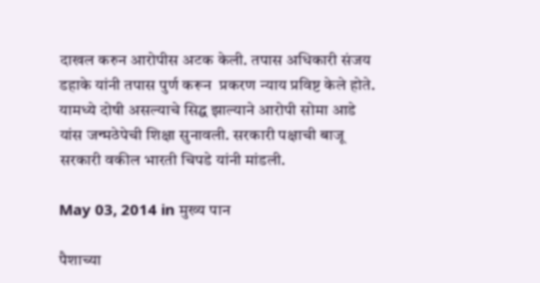दाखल करुन आरोपीस अटक केली. तपास अधिकारी संजय डहाके यांनी तपास पुर्ण करून  प्रकरण न्याय प्रविष्ट केले होते. यामध्ये दोषी असल्याचे सिद्घ झाल्याने आरोपी सोमा आडे यांस जन्मठेपेची शिक्षा सुनावली. सरकारी पक्षाची बाजू सरकारी वकील भारती चिपडे यांनी मांडली.

May 03, 2014 in मुख्य पान

पैशाच्या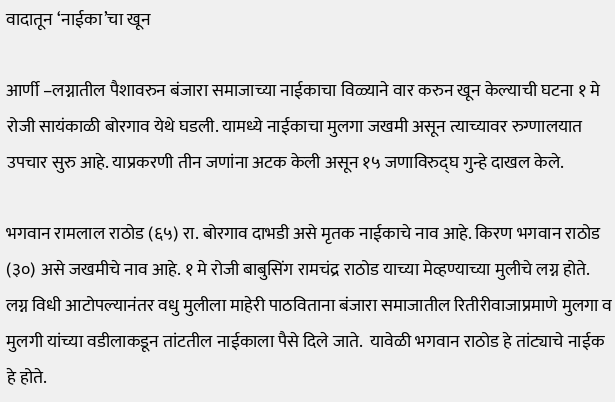वादातून ‘नाईका’चा खून

आर्णी –लग्नातील पैशावरुन बंजारा समाजाच्या नाईकाचा विळ्याने वार करुन खून केल्याची घटना १ मे रोजी सायंकाळी बोरगाव येथे घडली. यामध्ये नाईकाचा मुलगा जखमी असून त्याच्यावर रुग्णालयात उपचार सुरु आहे. याप्रकरणी तीन जणांना अटक केली असून १५ जणाविरुद्घ गुन्हे दाखल केले.

भगवान रामलाल राठोड (६५) रा. बोरगाव दाभडी असे मृतक नाईकाचे नाव आहे. किरण भगवान राठोड (३०) असे जखमीचे नाव आहे. १ मे रोजी बाबुसिंग रामचंद्र राठोड याच्या मेव्हण्याच्या मुलीचे लग्न होते. लग्न विधी आटोपल्यानंतर वधु मुलीला माहेरी पाठविताना बंजारा समाजातील रितीरीवाजाप्रमाणे मुलगा व मुलगी यांच्या वडीलाकडून तांटतील नाईकाला पैसे दिले जाते.  यावेळी भगवान राठोड हे तांट्याचे नाईक हे होते.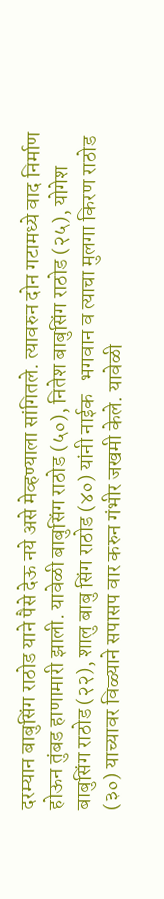दरम्यान बाबुसिंग राठोड याने पैसे देऊ नये असे मेव्हण्याला सांगितले. त्यावरुन दोन गटामध्ये वाद निर्माण होऊन तुंबड हाणामारी झाली. यावेळी बाबुसिंग राठोड (५०), नितेश बाबुसिंग राठोड (२५), योगेश बाबुसिंग राठोड (२२), शालु बाबु सिंग राठोड (४०) यांनी नाईक   भगवान व त्याचा मुलगा किरण राठोड (३०) याच्यावर विळ्याने सपासप वार करुन गंभीर जखमी केले. यावेळी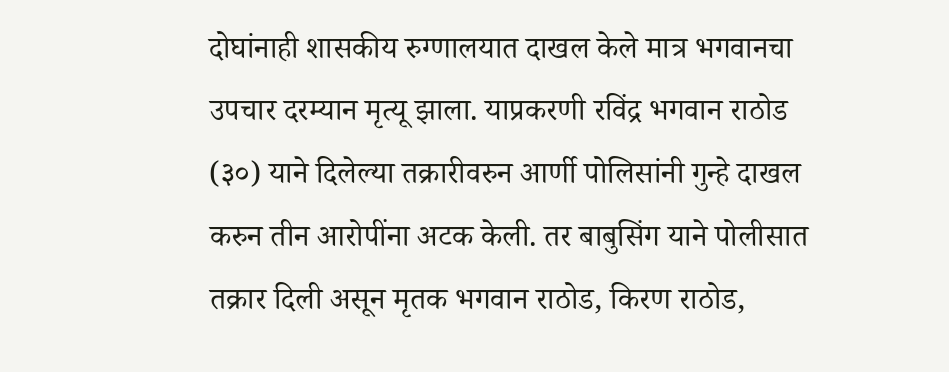दोघांनाही शासकीय रुग्णालयात दाखल केले मात्र भगवानचा उपचार दरम्यान मृत्यू झाला. याप्रकरणी रविंद्र भगवान राठोड (३०) याने दिलेल्या तक्रारीवरुन आर्णी पोलिसांनी गुन्हे दाखल करुन तीन आरोपींना अटक केली. तर बाबुसिंग याने पोलीसात तक्रार दिली असून मृतक भगवान राठोड, किरण राठोड,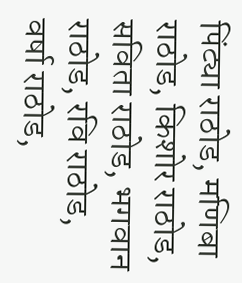पिंट्या राठोड, मणिबा राठोड, किशोर राठोड, सविता राठोड, भगवान राठोड, रवि राठोड, वर्षा राठोड,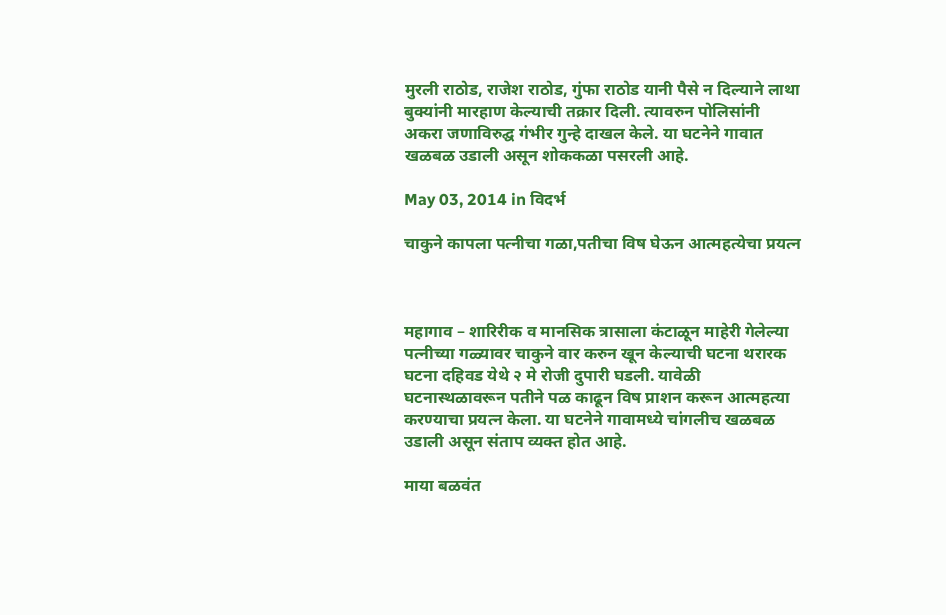मुरली राठोड, राजेश राठोड, गुंफा राठोड यानी पैसे न दिल्याने लाथा बुक्यांनी मारहाण केल्याची तक्रार दिली. त्यावरुन पोलिसांनी अकरा जणाविरुद्घ गंभीर गुन्हे दाखल केले. या घटनेने गावात खळबळ उडाली असून शोककळा पसरली आहे.

May 03, 2014 in विदर्भ

चाकुने कापला पत्नीचा गळा,पतीचा विष घेऊन आत्महत्येचा प्रयत्न



महागाव – शारिरीक व मानसिक त्रासाला कंटाळून माहेरी गेलेल्या पत्नीच्या गळ्यावर चाकुने वार करुन खून केल्याची घटना थरारक घटना दहिवड येथे २ मे रोजी दुपारी घडली. यावेळी घटनास्थळावरून पतीने पळ काढून विष प्राशन करून आत्महत्या करण्याचा प्रयत्न केला. या घटनेने गावामध्ये चांगलीच खळबळ उडाली असून संताप व्यक्त होत आहे.

माया बळवंत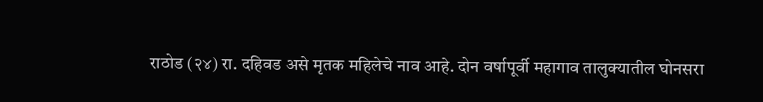राठोड (२४) रा. दहिवड असे मृतक महिलेचे नाव आहे. दोन वर्षापूर्वी महागाव तालुक्यातील घोनसरा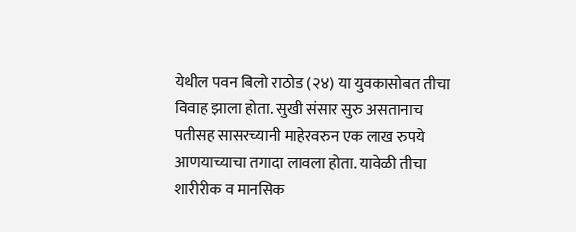येथील पवन बिलो राठोड (२४) या युवकासोबत तीचा विवाह झाला होता. सुखी संसार सुरु असतानाच पतीसह सासरच्यानी माहेरवरुन एक लाख रुपये आणयाच्याचा तगादा लावला होता. यावेळी तीचा शारीरीक व मानसिक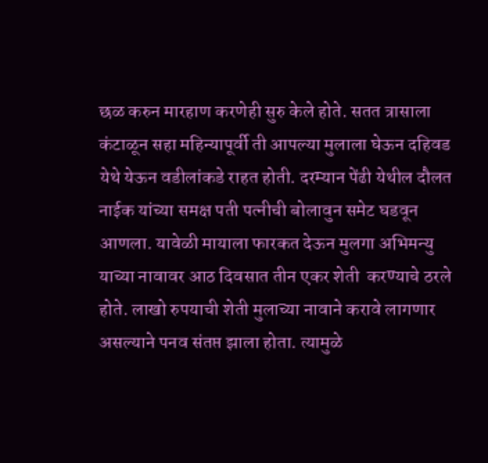छळ करुन मारहाण करणेही सुरु केले होते. सतत त्रासाला कंटाळून सहा महिन्यापूर्वी ती आपल्या मुलाला घेऊन दहिवड येथे येऊन वडीलांकडे राहत होती. दरम्यान पेंढी येथील दौलत नाईक यांच्या समक्ष पती पत्नीची बोलावुन समेट घडवून आणला. यावेळी मायाला फारकत देऊन मुलगा अभिमन्यु याच्या नावावर आठ दिवसात तीन एकर शेती  करण्याचे ठरले होते. लाखो रुपयाची शेती मुलाच्या नावाने करावे लागणार असल्याने पनव संतप्त झाला होता. त्यामुळे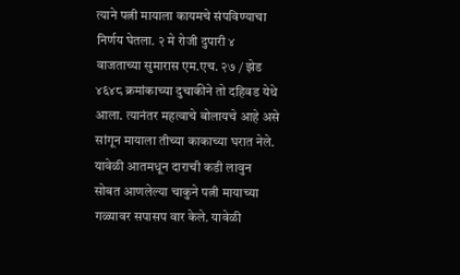त्याने पत्नी मायाला कायमचे संपविण्याचा निर्णय घेतला. २ मे रोजी दुपारी ४ वाजताच्या सुमारास एम.एच. २७ / झेड ४६४८ क्रमांकाच्या दुचाकीने तो दहिवड येथे आला. त्यानंतर महत्वाचे बोलायचे आहे असे सांगून मायाला तीच्या काकाच्या घरात नेले. यावेळी आतमधून दाराची कडी लावुन सोबत आणलेल्या चाकुने पत्नी मायाच्या गळ्यावर सपासप वार केले. यावेळी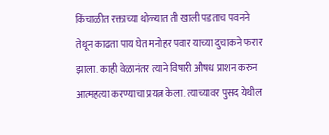किंचाळीत रक्ताच्या थोळ्यात ती खाली पडताच पवनने तेथून काढता पाय घेत मनोहर पवार याच्या दुचाकने फरार झाला. काही वेळानंतर त्याने विषारी औषध प्राशन करुन आत्महत्या करण्याचा प्रयत्न केला. त्याच्यावर पुसद येथील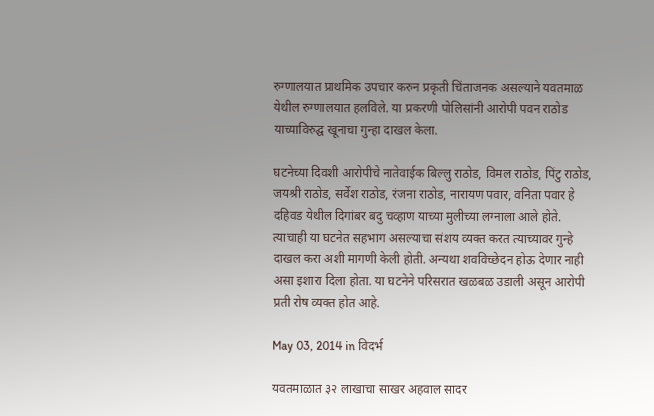रुग्णालयात प्राथमिक उपचार करुन प्रकृती चिंताजनक असल्याने यवतमाळ येथील रुग्णालयात हलविले. या प्रकरणी पोलिसांनी आरोपी पवन राठोड याच्याविरुद्घ खूनाचा गुन्हा दाखल केला.

घटनेच्या दिवशी आरोपीचे नातेवाईक बिल्लु राठोड, विमल राठोड, पिंटु राठोड, जयश्री राठोड, सर्वेश राठोड, रंजना राठोड, नारायण पवार, वनिता पवार हे दहिवड येथील दिगांबर बदु चव्हाण याच्या मुलीच्या लग्नाला आले होते. त्याचाही या घटनेत सहभाग असल्याचा संशय व्यक्त करत त्याच्यावर गुन्हे दाखल करा अशी मागणी केली होती. अन्यथा शवविच्छेदन होऊ देणार नाही असा इशारा दिला होता. या घटनेने परिसरात खळबळ उडाली असून आरोपी प्रती रोष व्यक्त होत आहे.

May 03, 2014 in विदर्भ

यवतमाळात ३२ लाखाचा साखर अहवाल सादर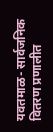यवतमाळ- सार्वजनिक वितरण प्रणालीत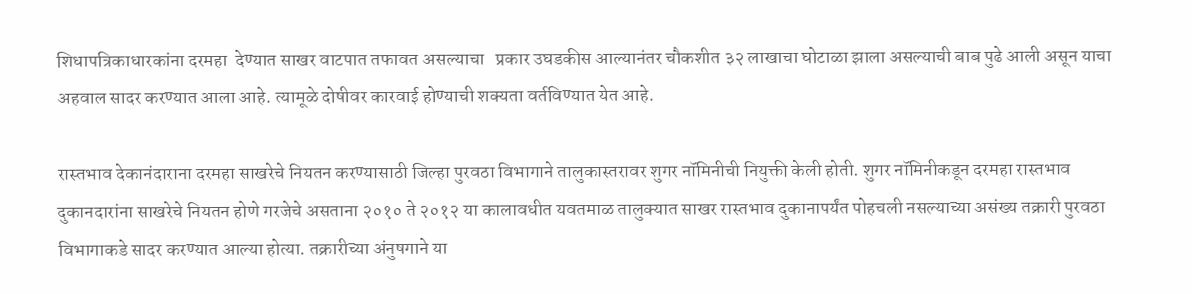शिधापत्रिकाधारकांना दरमहा  देण्यात साखर वाटपात तफावत असल्याचा   प्रकार उघडकीस आल्यानंतर चौकशीत ३२ लाखाचा घोटाळा झाला असल्याची बाब पुढे आली असून याचा अहवाल सादर करण्यात आला आहे. त्यामूळे दोषीवर कारवाई होण्याची शक्यता वर्तविण्यात येत आहे.

रास्तभाव देकानंदाराना दरमहा साखरेचे नियतन करण्यासाठी जिल्हा पुरवठा विभागाने तालुकास्तरावर शुगर नॉमिनीची नियुक्ती केली होती. शुगर नॉमिनीकडून दरमहा रास्तभाव दुकानदारांना साखरेचे नियतन होणे गरजेचे असताना २०१० ते २०१२ या कालावधीत यवतमाळ तालुक्यात साखर रास्तभाव दुकानापर्यंत पोहचली नसल्याच्या असंख्य तक्रारी पुरवठा विभागाकडे सादर करण्यात आल्या होत्या. तक्रारीच्या अंनुषगाने या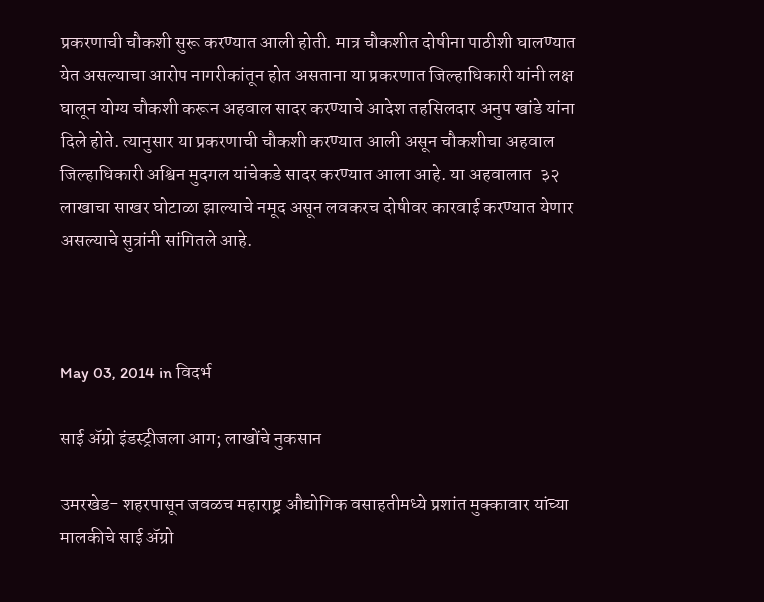प्रकरणाची चौकशी सुरू करण्यात आली होती. मात्र चौकशीत दोषीना पाठीशी घालण्यात येत असल्याचा आरोप नागरीकांतून होत असताना या प्रकरणात जिल्हाधिकारी यांनी लक्ष घालून योग्य चौकशी करून अहवाल सादर करण्याचे आदेश तहसिलदार अनुप खांडे यांना दिले होते. त्यानुसार या प्रकरणाची चौकशी करण्यात आली असून चौकशीचा अहवाल जिल्हाधिकारी अश्विन मुदगल यांचेकडे सादर करण्यात आला आहे. या अहवालात  ३२ लाखाचा साखर घोटाळा झाल्याचे नमूद असून लवकरच दोषीवर कारवाई करण्यात येणार असल्याचे सुत्रांनी सांगितले आहे.



May 03, 2014 in विदर्भ

साई अ‍ॅग्रो इंडस्ट्रीजला आग; लाखोंचे नुकसान

उमरखेड- शहरपासून जवळच महाराष्ट्र औद्योगिक वसाहतीमध्ये प्रशांत मुक्कावार यांच्या मालकीचे साई अ‍ॅग्रो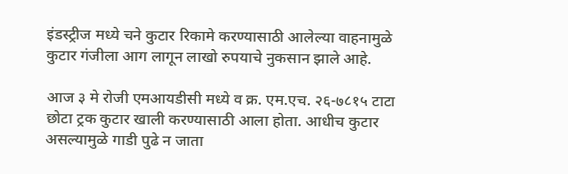इंडस्ट्रीज मध्ये चने कुटार रिकामे करण्यासाठी आलेल्या वाहनामुळे कुटार गंजीला आग लागून लाखो रुपयाचे नुकसान झाले आहे.

आज ३ मे रोजी एमआयडीसी मध्ये व क्र. एम.एच. २६-७८१५ टाटा छोटा ट्रक कुटार खाली करण्यासाठी आला होता. आधीच कुटार असल्यामुळे गाडी पुढे न जाता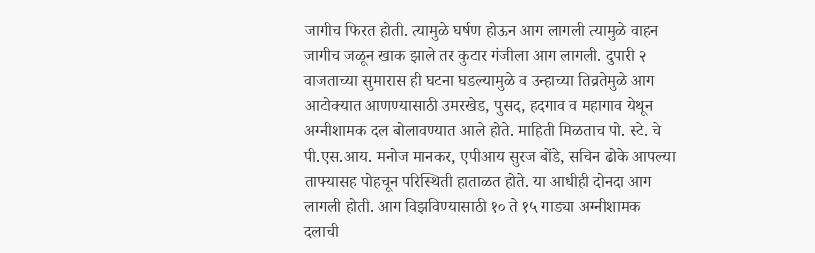जागीच फिरत होती. त्यामुळे घर्षण होऊन आग लागली त्यामुळे वाहन जागीच जळून खाक झाले तर कुटार गंजीला आग लागली. दुपारी २ वाजताच्या सुमारास ही घटना घडल्यामुळे व उन्हाच्या तिव्रतेमुळे आग आटोक्यात आणण्यासाठी उमरखेड, पुसद, हदगाव व महागाव येथून अग्नीशामक दल बोलावण्यात आले होते. माहिती मिळताच पो. स्टे. चे पी.एस.आय. मनोज मानकर, एपीआय सुरज बोंडे, सचिन ढोके आपल्या ताफ्यासह पोहचून परिस्थिती हाताळत होते. या आधीही दोनदा आग लागली होती. आग विझविण्यासाठी १० ते १५ गाड्या अग्नीशामक दलाची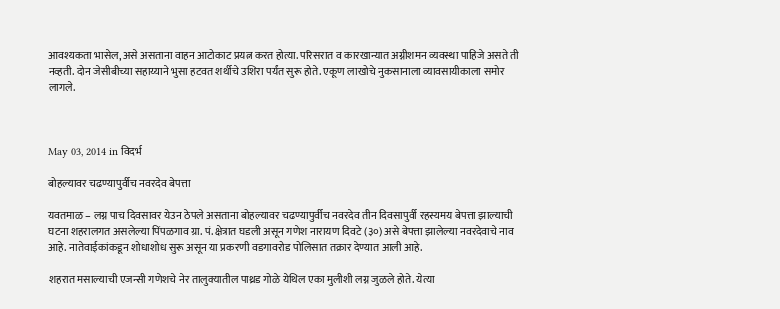आवश्यकता भासेल, असे असताना वाहन आटोकाट प्रयत्न करत होत्या. परिसरात व कारखान्यात अग्नीशमन व्यवस्था पाहिजे असते ती नव्हती. दोन जेसीबीच्या सहाय्याने भुसा हटवत शर्थीचे उशिरा पर्यंत सुरू होते. एकूण लाखोचे नुकसानाला व्यावसायीकाला समोर लागले.



May 03, 2014 in विदर्भ

बोहल्यावर चढण्यापुर्वीच नवरदेव बेपत्ता

यवतमाळ – लग्न पाच दिवसावर येउन ठेपले असताना बोहल्यावर चढण्यापुर्वीच नवरदेव तीन दिवसापुर्वी रहस्यमय बेपत्ता झाल्याची घटना शहरालगत असलेल्या पिंपळगाव ग्रा. पं. क्षेत्रात घडली असून गणेश नारायण दिवटे (३०) असे बेपत्ता झालेल्या नवरदेवाचे नाव आहे. नातेवाईकांकडून शोधाशोध सुरू असून या प्रकरणी वडगावरोड पोलिसात तक्रार देण्यात आली आहे.

शहरात मसाल्याची एजन्सी गणेशचे नेर तालुक्यातील पाथ्रड गोळे येथिल एका मुलीशी लग्न जुळले होते. येत्या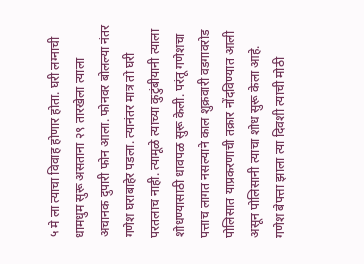५ मे ला त्याचा विवाह होणार होता. घरी लग्नाची धामधुम सुरू असताना २९ तारखेला त्याला अचानक दुपारी फोन आला. फोनवर बोलल्या नंतर गणेश घराबाहेर पडला. त्यानंतर मात्र तो घरी परतलाच नाही. त्यामूळे त्याच्या कुटुंबीयानी त्याला शोधण्यासाठी धावपळ सुरू केली. परंतू गणेशचा पत्ताच लागत नसल्याने काल शुक्रवारी वडगावरोड पोलिसात याप्रकरणाची तक्रार नोंदविण्यात आली असून पोलिसानी त्याचा शोध सुरू केला आहे. गणेश बेपत्ता झाला त्या दिवशी त्याची मोठी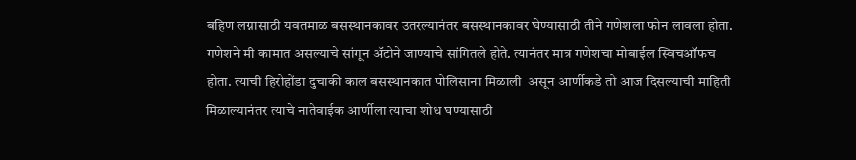बहिण लग्नासाठी यवतमाळ बसस्थानकावर उतरल्यानंतर बसस्थानकावर घेण्यासाठी तीने गणेशला फोन लावला होता. गणेशने मी कामात असल्याचे सांगून अ‍ॅटोने जाण्याचे सांगितले होते. त्यानंतर मात्र गणेशचा मोबाईल स्विचऑफच होता. त्याची हिरोहोंडा दुचाकी काल बसस्थानकात पोलिसाना मिळाली  असून आर्णीकडे तो आज दिसल्याची माहिती मिळाल्यानंतर त्याचे नातेवाईक आर्णीला त्याचा शोध घण्यासाठी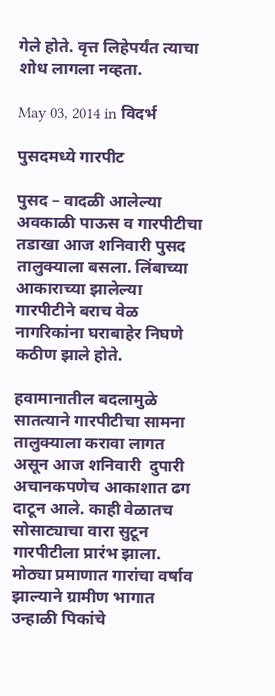गेले होते. वृत्त लिहेपर्यंत त्याचा शोध लागला नव्हता.

May 03, 2014 in विदर्भ

पुसदमध्ये गारपीट

पुसद – वादळी आलेल्या अवकाळी पाऊस व गारपीटीचा तडाखा आज शनिवारी पुसद तालुक्याला बसला. लिंबाच्या आकाराच्या झालेल्या गारपीटीने बराच वेळ नागरिकांना घराबाहेर निघणे कठीण झाले होते.

हवामानातील बदलामुळे सातत्याने गारपीटीचा सामना तालुक्याला करावा लागत असून आज शनिवारी  दुपारी अचानकपणेच आकाशात ढग दाटून आले. काही वेळातच सोसाट्याचा वारा सुटून गारपीटीला प्रारंभ झाला. मोठ्या प्रमाणात गारांचा वर्षाव झाल्याने ग्रामीण भागात उन्हाळी पिकांचे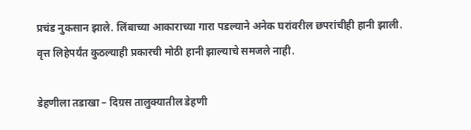प्रचंड नुकसान झाले. लिंबाच्या आकाराच्या गारा पडल्याने अनेक घरांवरील छपरांचीही हानी झाली. वृत्त लिहेपर्यंत कुठल्याही प्रकारची मोठी हानी झाल्याचे समजले नाही.

डेहणीला तडाखा – दिग्रस तालुक्यातील डेहणी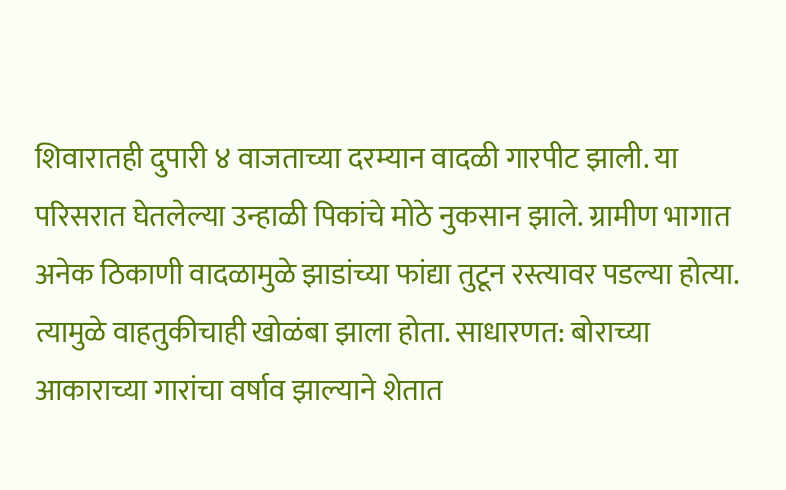शिवारातही दुपारी ४ वाजताच्या दरम्यान वादळी गारपीट झाली. या परिसरात घेतलेल्या उन्हाळी पिकांचे मोठे नुकसान झाले. ग्रामीण भागात अनेक ठिकाणी वादळामुळे झाडांच्या फांद्या तुटून रस्त्यावर पडल्या होत्या. त्यामुळे वाहतुकीचाही खोळंबा झाला होता. साधारणत: बोराच्या आकाराच्या गारांचा वर्षाव झाल्याने शेतात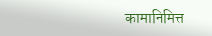कामानिमित्त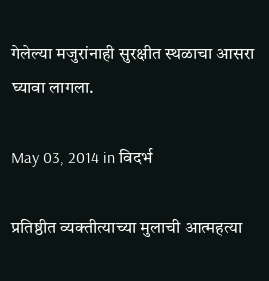गेलेल्या मजुरांनाही सुरक्षीत स्थळाचा आसरा घ्यावा लागला.

May 03, 2014 in विदर्भ

प्रतिष्ठीत व्यक्तीत्याच्या मुलाची आत्महत्या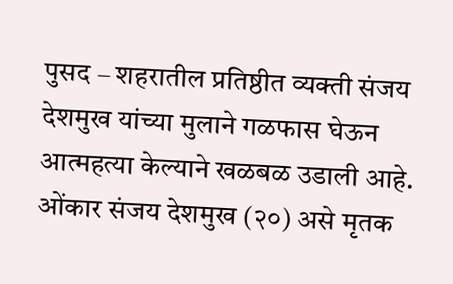पुसद – शहरातील प्रतिष्ठीत व्यक्ती संजय देशमुख यांच्या मुलाने गळफास घेऊन आत्महत्या केल्याने खळबळ उडाली आहे. ओंकार संजय देशमुख (२०) असे मृतक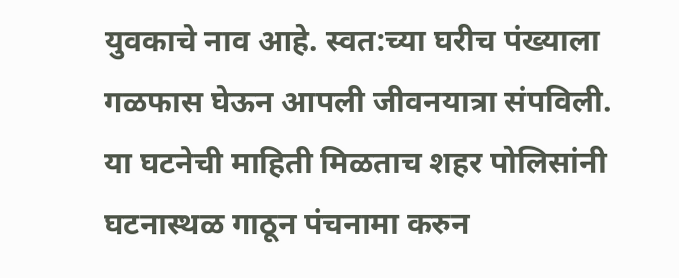युवकाचे नाव आहे. स्वत:च्या घरीच पंख्याला गळफास घेऊन आपली जीवनयात्रा संपविली. या घटनेची माहिती मिळताच शहर पोलिसांनी घटनास्थळ गाठून पंचनामा करुन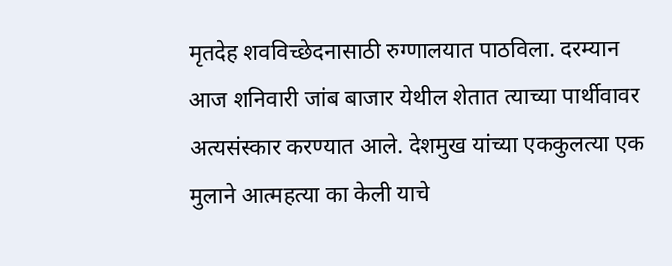मृतदेह शवविच्छेदनासाठी रुग्णालयात पाठविला. दरम्यान आज शनिवारी जांब बाजार येथील शेतात त्याच्या पार्थीवावर अत्यसंस्कार करण्यात आले. देशमुख यांच्या एककुलत्या एक मुलाने आत्महत्या का केली याचे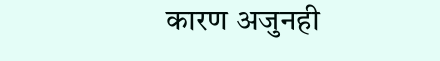कारण अजुनही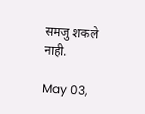समजु शकले नाही.

May 03,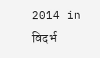2014 in विदर्भ